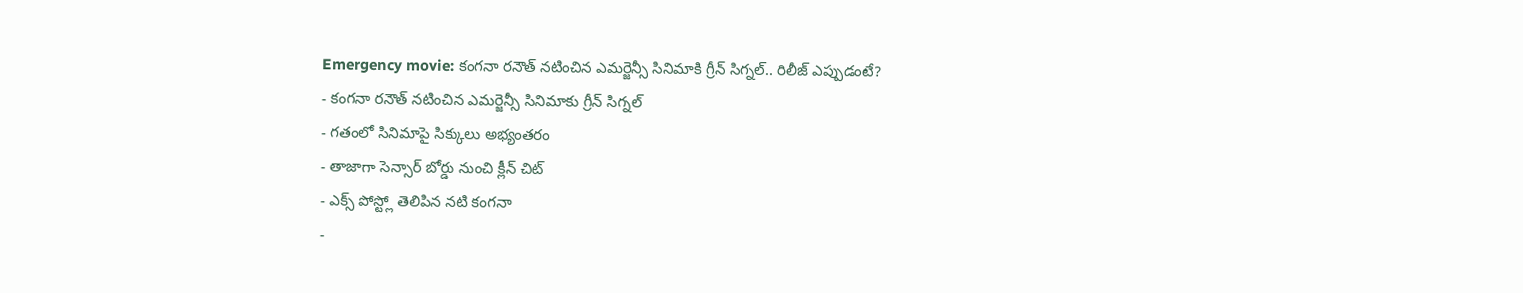Emergency movie: కంగనా రనౌత్ నటించిన ఎమర్జెన్సీ సినిమాకి గ్రీన్ సిగ్నల్.. రిలీజ్ ఎప్పుడంటే?
- కంగనా రనౌత్ నటించిన ఎమర్జెన్సీ సినిమాకు గ్రీన్ సిగ్నల్
- గతంలో సినిమాపై సిక్కులు అభ్యంతరం
- తాజాగా సెన్సార్ బోర్డు నుంచి క్లీన్ చిట్
- ఎక్స్ పోస్ట్లో తెలిపిన నటి కంగనా
-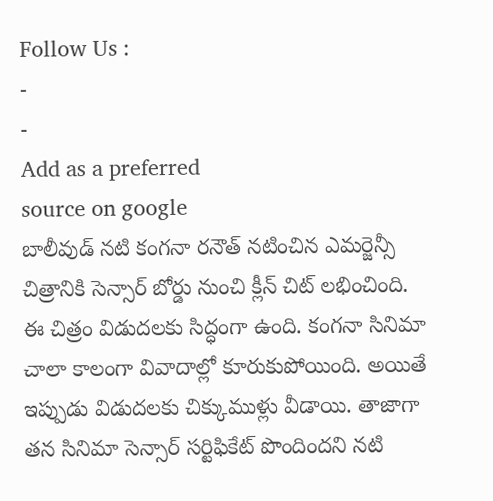Follow Us :
-
-
Add as a preferred
source on google
బాలీవుడ్ నటి కంగనా రనౌత్ నటించిన ఎమర్జెన్సీ చిత్రానికి సెన్సార్ బోర్డు నుంచి క్లీన్ చిట్ లభించింది. ఈ చిత్రం విడుదలకు సిద్ధంగా ఉంది. కంగనా సినిమా చాలా కాలంగా వివాదాల్లో కూరుకుపోయింది. అయితే ఇప్పుడు విడుదలకు చిక్కుముళ్లు వీడాయి. తాజాగా తన సినిమా సెన్సార్ సర్టిఫికేట్ పొందిందని నటి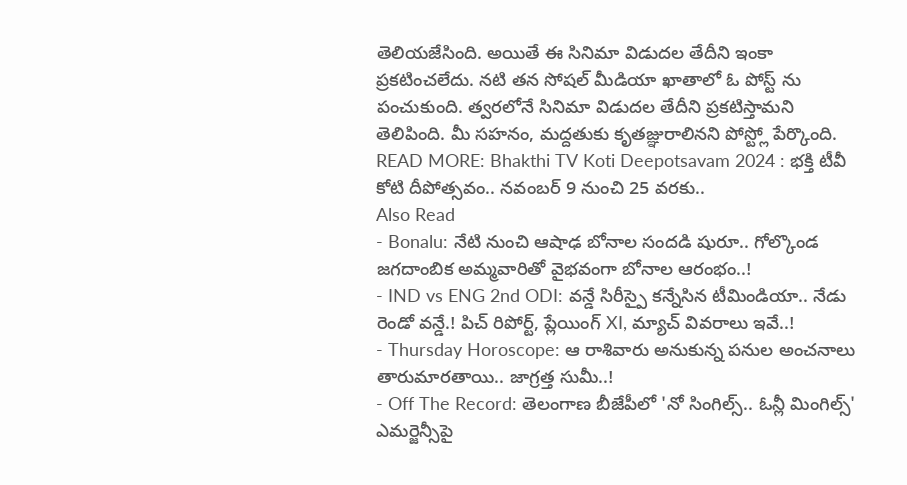తెలియజేసింది. అయితే ఈ సినిమా విడుదల తేదీని ఇంకా ప్రకటించలేదు. నటి తన సోషల్ మీడియా ఖాతాలో ఓ పోస్ట్ ను పంచుకుంది. త్వరలోనే సినిమా విడుదల తేదీని ప్రకటిస్తామని తెలిపింది. మీ సహనం, మద్దతుకు కృతజ్ఞురాలినని పోస్ట్లో పేర్కొంది.
READ MORE: Bhakthi TV Koti Deepotsavam 2024 : భక్తి టీవీ కోటి దీపోత్సవం.. నవంబర్ 9 నుంచి 25 వరకు..
Also Read
- Bonalu: నేటి నుంచి ఆషాఢ బోనాల సందడి షురూ.. గోల్కొండ జగదాంబిక అమ్మవారితో వైభవంగా బోనాల ఆరంభం..!
- IND vs ENG 2nd ODI: వన్డే సిరీస్పై కన్నేసిన టీమిండియా.. నేడు రెండో వన్డే.! పిచ్ రిపోర్ట్, ప్లేయింగ్ XI, మ్యాచ్ వివరాలు ఇవే..!
- Thursday Horoscope: ఆ రాశివారు అనుకున్న పనుల అంచనాలు తారుమారతాయి.. జాగ్రత్త సుమీ..!
- Off The Record: తెలంగాణ బీజేపీలో 'నో సింగిల్స్.. ఓన్లీ మింగిల్స్'
ఎమర్జెన్సీపై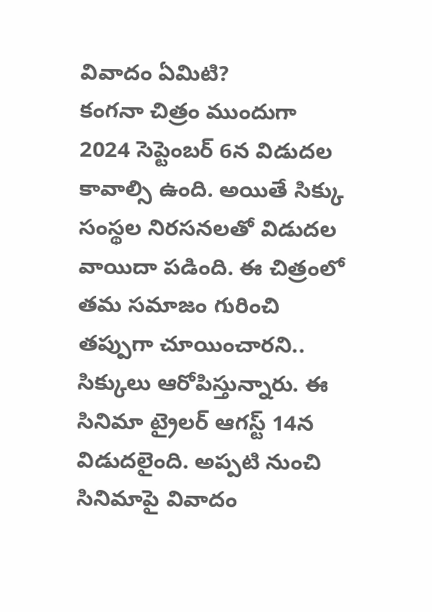వివాదం ఏమిటి?
కంగనా చిత్రం ముందుగా 2024 సెప్టెంబర్ 6న విడుదల కావాల్సి ఉంది. అయితే సిక్కు సంస్థల నిరసనలతో విడుదల వాయిదా పడింది. ఈ చిత్రంలో తమ సమాజం గురించి తప్పుగా చూయించారని.. సిక్కులు ఆరోపిస్తున్నారు. ఈ సినిమా ట్రైలర్ ఆగస్ట్ 14న విడుదలైంది. అప్పటి నుంచి సినిమాపై వివాదం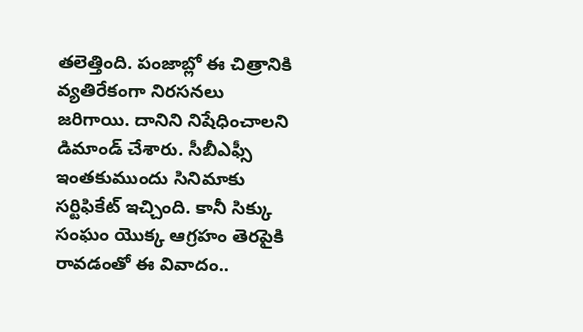తలెత్తింది. పంజాబ్లో ఈ చిత్రానికి వ్యతిరేకంగా నిరసనలు జరిగాయి. దానిని నిషేధించాలని డిమాండ్ చేశారు. సీబీఎఫ్సీ ఇంతకుముందు సినిమాకు సర్టిఫికేట్ ఇచ్చింది. కానీ సిక్కు సంఘం యొక్క ఆగ్రహం తెరపైకి రావడంతో ఈ వివాదం..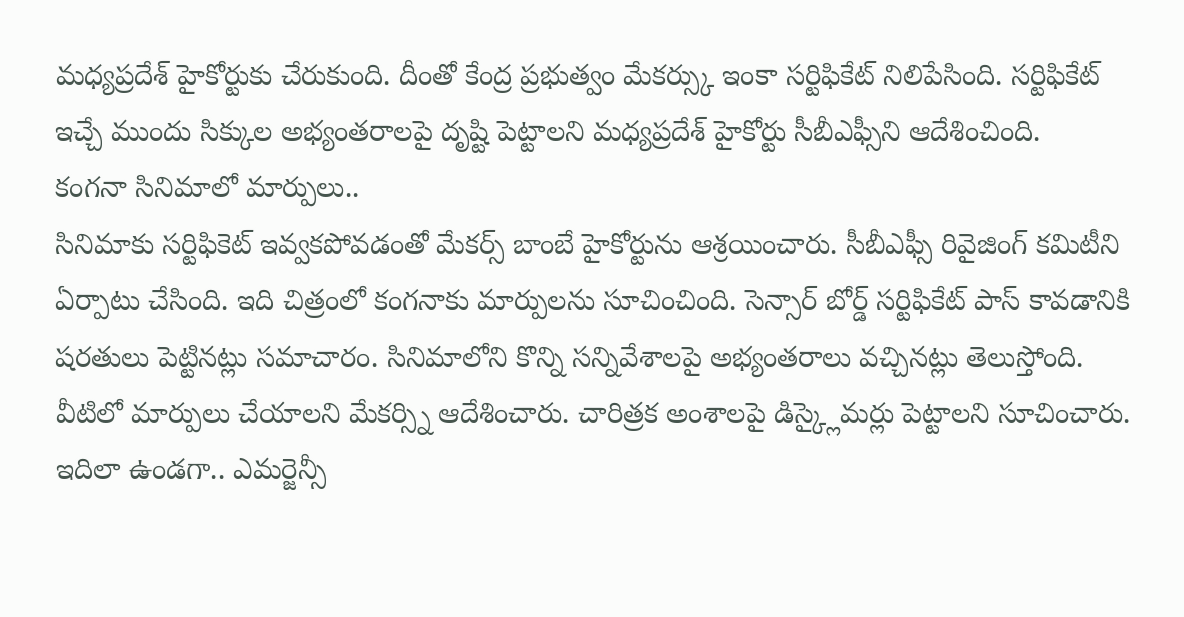మధ్యప్రదేశ్ హైకోర్టుకు చేరుకుంది. దీంతో కేంద్ర ప్రభుత్వం మేకర్స్కు ఇంకా సర్టిఫికేట్ నిలిపేసింది. సర్టిఫికేట్ ఇచ్చే ముందు సిక్కుల అభ్యంతరాలపై దృష్టి పెట్టాలని మధ్యప్రదేశ్ హైకోర్టు సీబీఎఫ్సీని ఆదేశించింది.
కంగనా సినిమాలో మార్పులు..
సినిమాకు సర్టిఫికెట్ ఇవ్వకపోవడంతో మేకర్స్ బాంబే హైకోర్టును ఆశ్రయించారు. సీబీఎఫ్సీ రివైజింగ్ కమిటీని ఏర్పాటు చేసింది. ఇది చిత్రంలో కంగనాకు మార్పులను సూచించింది. సెన్సార్ బోర్డ్ సర్టిఫికేట్ పాస్ కావడానికి షరతులు పెట్టినట్లు సమాచారం. సినిమాలోని కొన్ని సన్నివేశాలపై అభ్యంతరాలు వచ్చినట్లు తెలుస్తోంది. వీటిలో మార్పులు చేయాలని మేకర్స్ని ఆదేశించారు. చారిత్రక అంశాలపై డిస్క్లైమర్లు పెట్టాలని సూచించారు. ఇదిలా ఉండగా.. ఎమర్జెన్సీ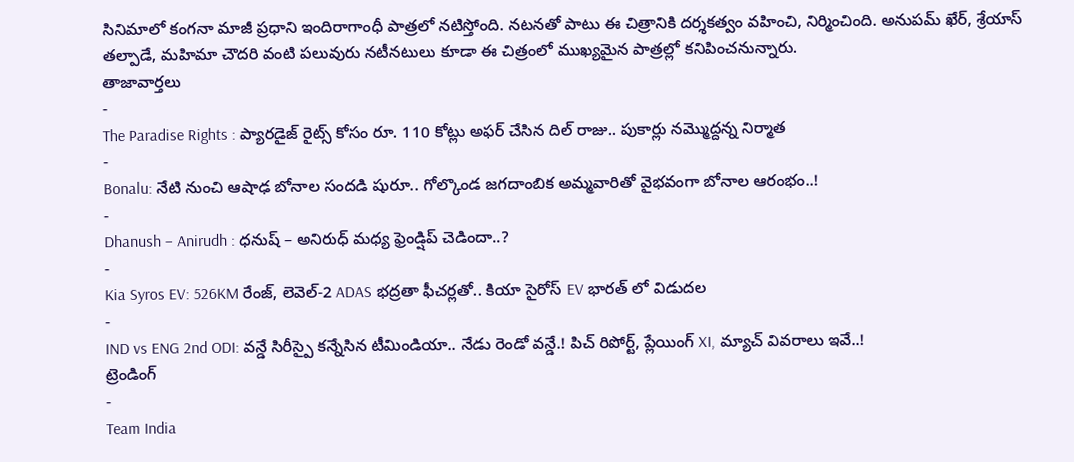సినిమాలో కంగనా మాజీ ప్రధాని ఇందిరాగాంధీ పాత్రలో నటిస్తోంది. నటనతో పాటు ఈ చిత్రానికి దర్శకత్వం వహించి, నిర్మించింది. అనుపమ్ ఖేర్, శ్రేయాస్ తల్పాడే, మహిమా చౌదరి వంటి పలువురు నటీనటులు కూడా ఈ చిత్రంలో ముఖ్యమైన పాత్రల్లో కనిపించనున్నారు.
తాజావార్తలు
-
The Paradise Rights : ప్యారడైజ్ రైట్స్ కోసం రూ. 110 కోట్లు అఫర్ చేసిన దిల్ రాజు.. పుకార్లు నమ్మొద్దన్న నిర్మాత
-
Bonalu: నేటి నుంచి ఆషాఢ బోనాల సందడి షురూ.. గోల్కొండ జగదాంబిక అమ్మవారితో వైభవంగా బోనాల ఆరంభం..!
-
Dhanush – Anirudh : ధనుష్ – అనిరుధ్ మధ్య ఫ్రెండ్షిప్ చెడిందా..?
-
Kia Syros EV: 526KM రేంజ్, లెవెల్-2 ADAS భద్రతా ఫీచర్లతో.. కియా సైరోస్ EV భారత్ లో విడుదల
-
IND vs ENG 2nd ODI: వన్డే సిరీస్పై కన్నేసిన టీమిండియా.. నేడు రెండో వన్డే.! పిచ్ రిపోర్ట్, ప్లేయింగ్ XI, మ్యాచ్ వివరాలు ఇవే..!
ట్రెండింగ్
-
Team India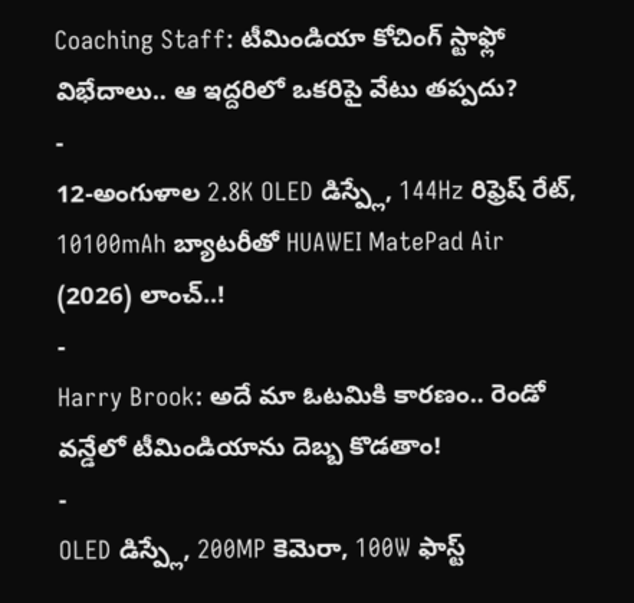Coaching Staff: టీమిండియా కోచింగ్ స్టాఫ్లో విభేదాలు.. ఆ ఇద్దరిలో ఒకరిపై వేటు తప్పదు?
-
12-అంగుళాల 2.8K OLED డిస్ప్లే, 144Hz రిఫ్రెష్ రేట్, 10100mAh బ్యాటరీతో HUAWEI MatePad Air (2026) లాంచ్..!
-
Harry Brook: అదే మా ఓటమికి కారణం.. రెండో వన్డేలో టీమిండియాను దెబ్బ కొడతాం!
-
OLED డిస్ప్లే, 200MP కెమెరా, 100W ఫాస్ట్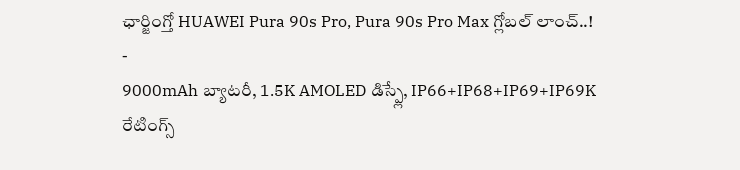ఛార్జింగ్తో HUAWEI Pura 90s Pro, Pura 90s Pro Max గ్లోబల్ లాంచ్..!
-
9000mAh బ్యాటరీ, 1.5K AMOLED డిస్ప్లే, IP66+IP68+IP69+IP69K రేటింగ్స్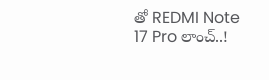తో REDMI Note 17 Pro లాంచ్..!